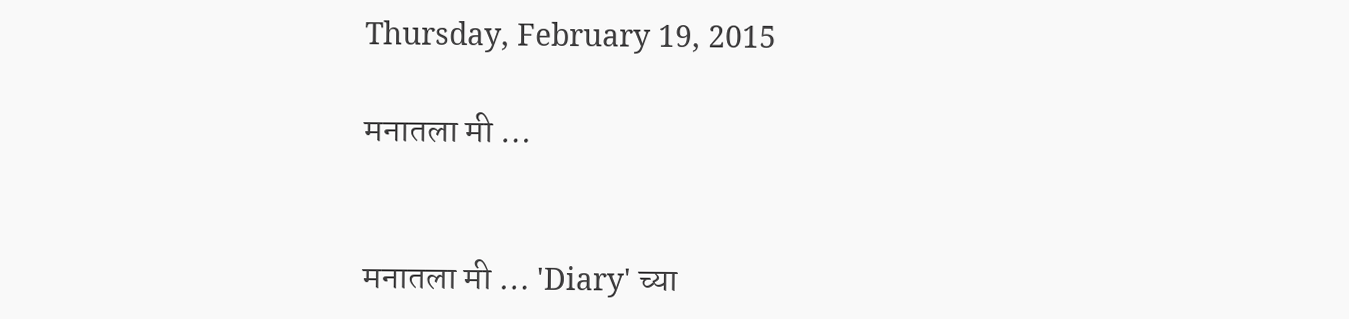Thursday, February 19, 2015

मनातला मी …


मनातला मी … 'Diary' च्या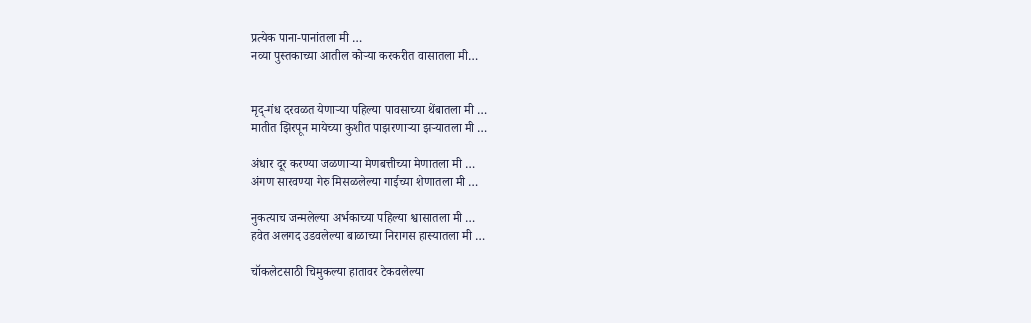प्रत्येक पाना-पानांतला मी …
नव्या पुस्तकाच्या आतील कोऱ्या करकरीत वासातला मी…


मृद्-गंध दरवळत येणाऱ्या पहिल्या पावसाच्या थेंबातला मी …
मातीत झिरपून मायेच्या कुशीत पाझरणाऱ्या झऱ्यातला मी …

अंधार दूर करण्या जळणाऱ्या मेणबत्तीच्या मेणातला मी …
अंगण सारवण्या गेरु मिसळलेल्या गाईच्या शेणातला मी …

नुकत्याच जन्मलेल्या अर्भकाच्या पहिल्या श्वासातला मी …
हवेत अलगद उडवलेल्या बाळाच्या निरागस हास्यातला मी …

चॉकलेटसाठी चिमुकल्या हातावर टेकवलेल्या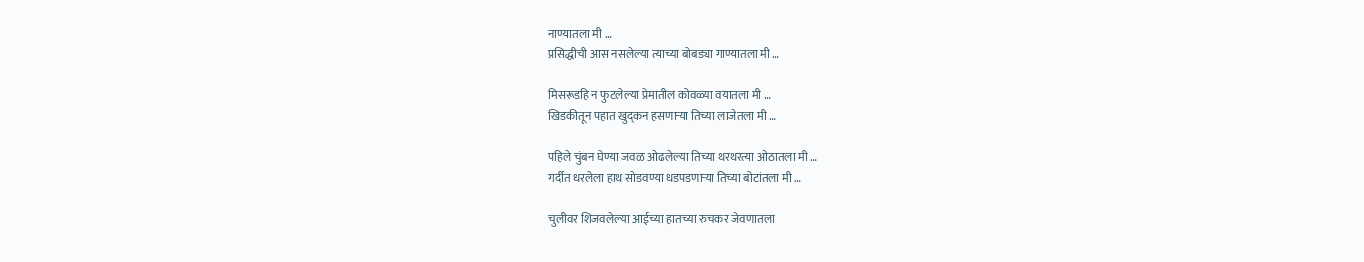नाण्यातला मी …
प्रसिद्धीची आस नसलेल्या त्याच्या बोबड्या गाण्यातला मी …

मिसरूडहि न फुटलेल्या प्रेमातील कोवळ्या वयातला मी …
खिडकीतून पहात खुद्कन हसणाऱ्या तिच्या लाजेतला मी …

पहिले चुंबन घेण्या जवळ ओढलेल्या तिच्या थरथरत्या ओठातला मी …
गर्दीत धरलेला हाथ सोडवण्या धडपडणाऱ्या तिच्या बोटांतला मी …

चुलीवर शिजवलेल्या आईच्या हातच्या रुचकर जेवणातला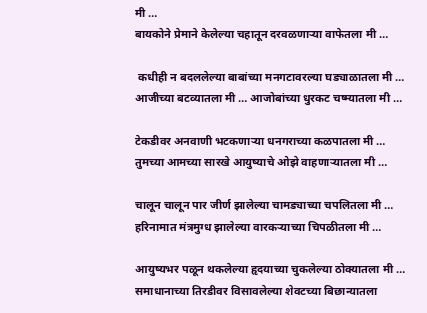मी …
बायकोने प्रेमाने केलेल्या चहातून दरवळणाऱ्या वाफेतला मी …

 कधीही न बदललेल्या बाबांच्या मनगटावरल्या घड्याळातला मी …
आजीच्या बटव्यातला मी … आजोबांच्या धुरकट चष्म्यातला मी …

टेकडीवर अनवाणी भटकणाऱ्या धनगराच्या कळपातला मी …
तुमच्या आमच्या सारखे आयुष्याचे ओझे वाहणाऱ्यातला मी …

चालून चालून पार जीर्ण झालेल्या चामड्याच्या चपलितला मी …
हरिनामात मंत्रमुग्ध झालेल्या वारकऱ्याच्या चिपळीतला मी …

आयुष्यभर पळून थकलेल्या हृदयाच्या चुकलेल्या ठोक्यातला मी …
समाधानाच्या तिरडीवर विसावलेल्या शेवटच्या बिछान्यातला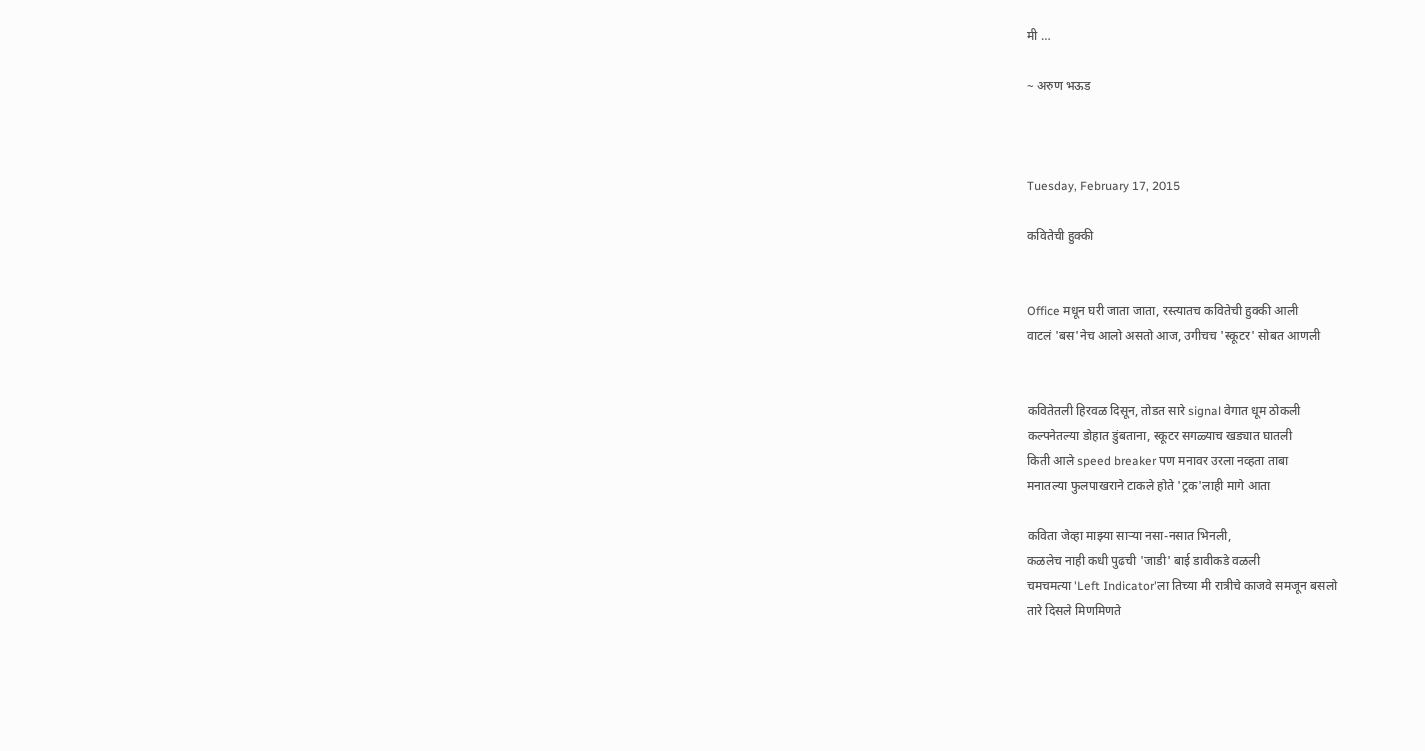मी …

~ अरुण भऊड



Tuesday, February 17, 2015

कवितेची हुक्की


Office मधून घरी जाता जाता, रस्त्यातच कवितेची हुक्की आली
वाटलं 'बस'नेच आलो असतो आज, उगीचच 'स्कूटर' सोबत आणली


कवितेतली हिरवळ दिसून, तोडत सारे signal वेगात धूम ठोकली
कल्पनेतल्या डोहात डुंबताना, स्कूटर सगळ्याच खड्यात घातली
किती आले speed breaker पण मनावर उरला नव्हता ताबा
मनातल्या फुलपाखराने टाकले होते 'ट्रक'लाही मागे आता

कविता जेव्हा माझ्या साऱ्या नसा-नसात भिनली,
कळलेच नाही कधी पुढची 'जाडी' बाई डावीकडे वळली
चमचमत्या 'Left Indicator'ला तिच्या मी रात्रीचे काजवे समजून बसलो
तारे दिसले मिणमिणते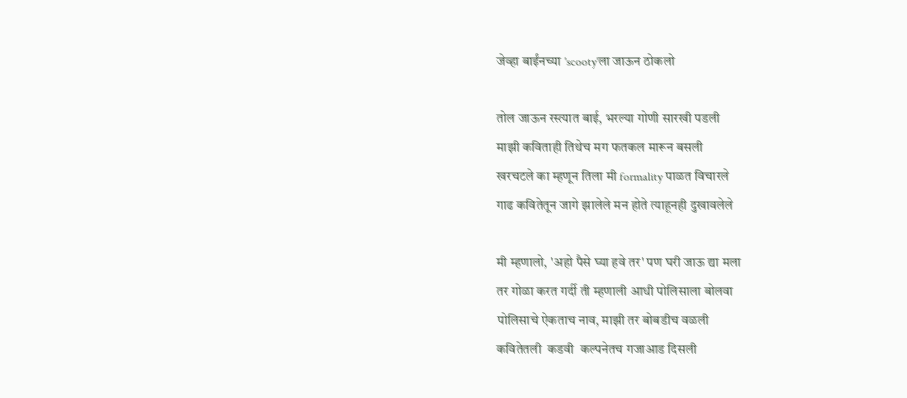जेव्हा बाईंनच्या 'scooty'ला जाऊन ठोकलो

तोल जाऊन रस्त्यात बाई, भरल्या गोणी सारखी पडली
माझी कविताही तिथेच मग फतकल मारून बसली
खरचटले का म्हणून तिला मी formality पाळत विचारले
गाढ कवितेतून जागे झालेले मन होते त्याहूनही दुखावलेले

मी म्हणालो, 'अहो पैसे घ्या हवे तर' पण घरी जाऊ द्या मला
तर गोळा करत गर्दी ती म्हणाली आधी पोलिसाला बोलवा
पोलिसाचे ऐकताच नाव, माझी तर बोबडीच वळली
कवितेतली  कडवी  कल्पनेतच गजाआड दिसली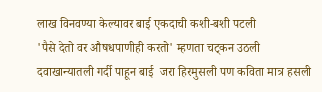लाख विनवण्या केल्यावर बाई एकदाची कशी-बशी पटली
'पैसे देतो वर औषधपाणीही करतो' म्हणता चट्कन उठली
दवाखान्यातली गर्दी पाहून बाई  जरा हिरमुसली पण कविता मात्र हसली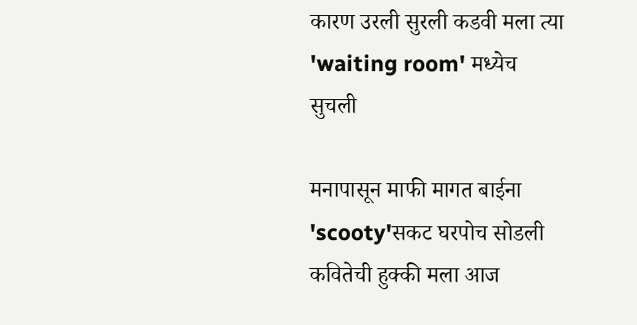कारण उरली सुरली कडवी मला त्या 'waiting room' मध्येच सुचली

मनापासून माफी मागत बाईना 'scooty'सकट घरपोच सोडली
कवितेची हुक्की मला आज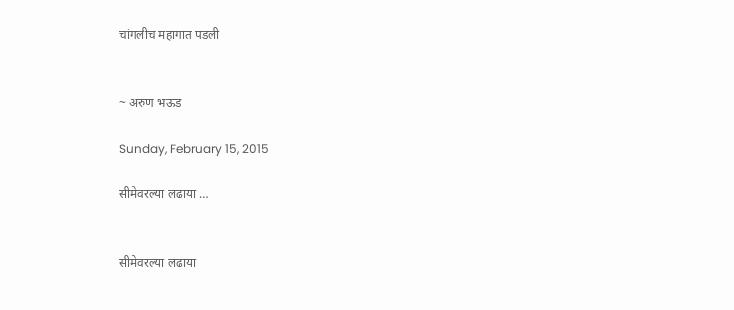चांगलीच महागात पडली


~ अरुण भऊड

Sunday, February 15, 2015

सीमेवरल्या लढाया …


सीमेवरल्या लढाया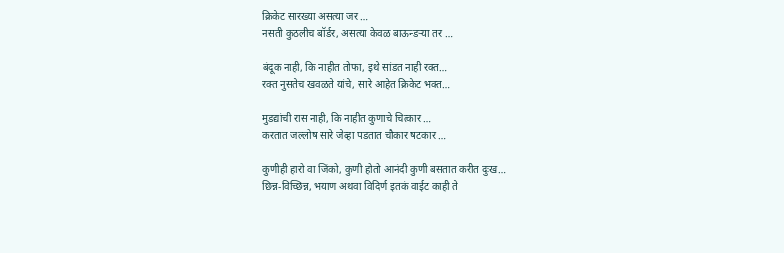क्रिकेट सारख्या असत्या जर …
नसती कुठलीच बॉर्डर, असत्या केवळ बाऊन्डऱ्या तर …

बंदूक नाही, कि नाहीत तोफा, इथे सांडत नाही रक्त…
रक्त नुसतेच खवळते यांचे, सारे आहेत क्रिकेट भक्त…

मुडद्यांची रास नाही, कि नाहीत कुणाचे चित्कार …
करतात जल्लोष सारे जेव्हा पडतात चौकार षटकार …

कुणीही हारो वा जिंको, कुणी होतो आनंदी कुणी बसतात करीत दुःख…
छिन्न-विच्छिन्न, भयाण अथवा विदिर्ण इतकं वाईट काही ते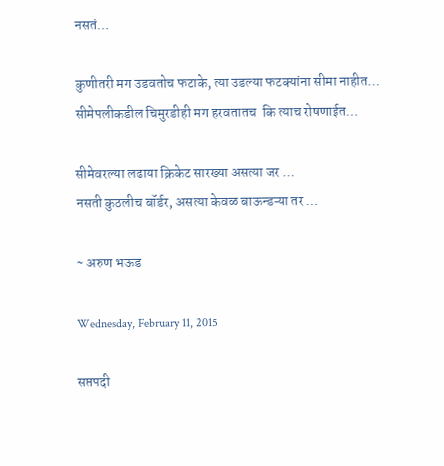नसतं…

कुणीतरी मग उडवतोच फटाके, त्या उडल्या फटक्यांना सीमा नाहीत…
सीमेपलीकडील चिमुरडीही मग हरवतातच  कि त्याच रोषणाईत…

सीमेवरल्या लढाया क्रिकेट सारख्या असत्या जर …
नसती कुठलीच बॉर्डर, असत्या केवळ बाऊन्डऱ्या तर …

~ अरुण भऊड

Wednesday, February 11, 2015

सप्तपदी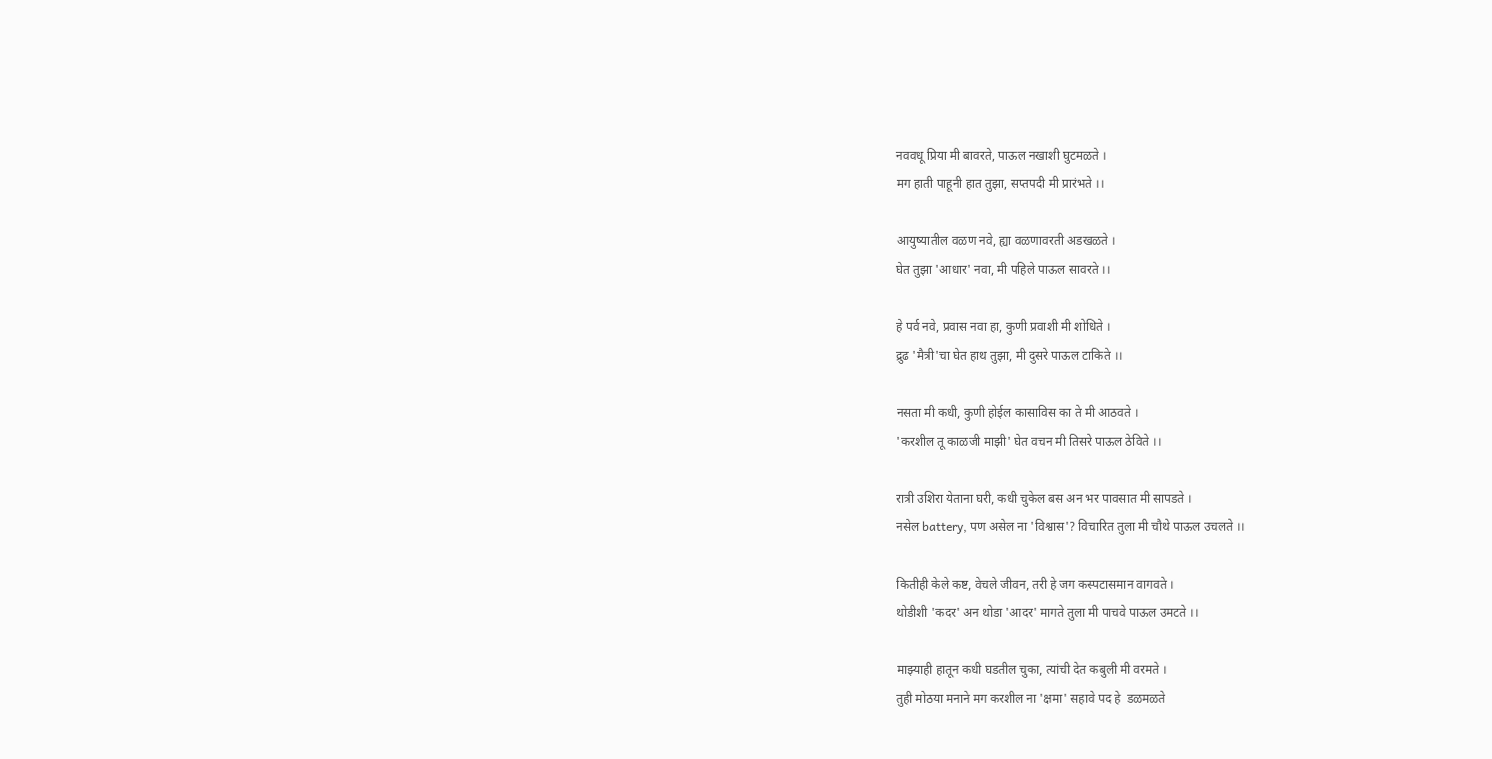नववधू प्रिया मी बावरते, पाऊल नखाशी घुटमळते ।
मग हाती पाहूनी हात तुझा, सप्तपदी मी प्रारंभते ।।

आयुष्यातील वळण नवे, ह्या वळणावरती अडखळते ।
घेत तुझा 'आधार' नवा, मी पहिले पाऊल सावरते ।।

हे पर्व नवे, प्रवास नवा हा, कुणी प्रवाशी मी शोधिते ।
द्रुढ 'मैत्री'चा घेत हाथ तुझा, मी दुसरे पाऊल टाकिते ।।

नसता मी कधी, कुणी होईल कासाविस का ते मी आठवते ।
'करशील तू काळजी माझी' घेत वचन मी तिसरे पाऊल ठेविते ।।

रात्री उशिरा येताना घरी, कधी चुकेल बस अन भर पावसात मी सापडते ।
नसेल battery, पण असेल ना 'विश्वास'? विचारित तुला मी चौथे पाऊल उचलते ।।

कितीही केले कष्ट, वेचले जीवन, तरी हे जग कस्पटासमान वागवते ।
थोडीशी 'कदर' अन थोडा 'आदर' मागते तुला मी पाचवे पाऊल उमटते ।।

माझ्याही हातून कधी घडतील चुका, त्यांची देत कबुली मी वरमते ।
तुही मोठया मनाने मग करशील ना 'क्षमा' सहावे पद हे  डळमळते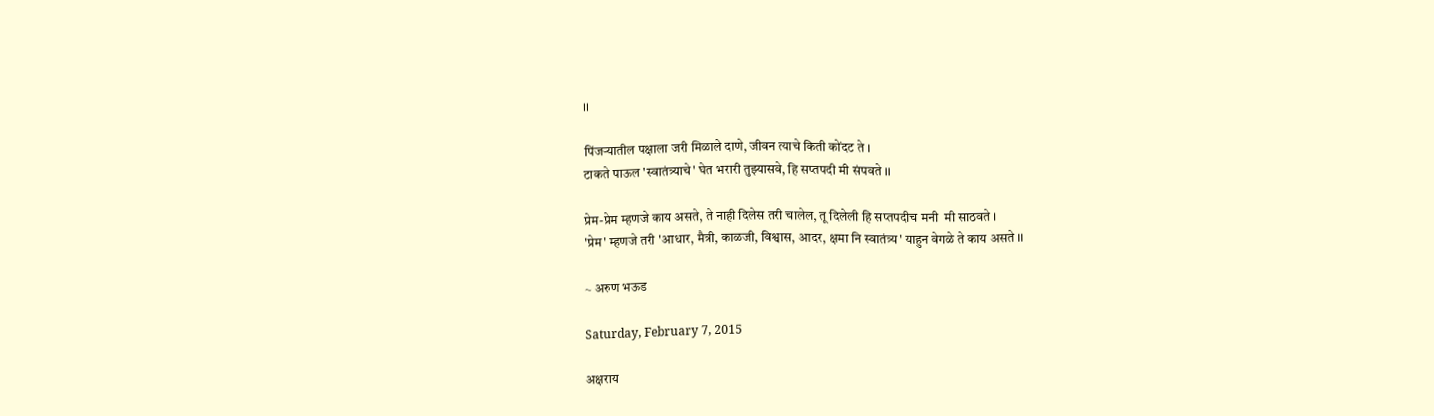।।

पिंजऱ्यातील पक्षाला जरी मिळाले दाणे, जीवन त्याचे किती कोंदट ते ।
टाकते पाऊल 'स्वातंत्र्याचे' घेत भरारी तुझ्यासवे, हि सप्तपदी मी संपवते ।।

प्रेम-प्रेम म्हणजे काय असते, ते नाही दिलेस तरी चालेल, तू दिलेली हि सप्तपदीच मनी  मी साठवते ।
'प्रेम' म्हणजे तरी 'आधार, मैत्री, काळजी, विश्वास, आदर, क्षमा नि स्वातंत्र्य' याहुन वेगळे ते काय असते ।।

~ अरुण भऊड

Saturday, February 7, 2015

अक्षराय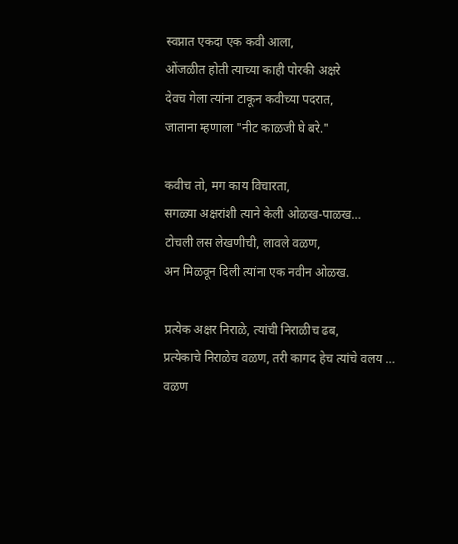स्वप्नात एकदा एक कवी आला,
ओंजळीत होती त्याच्या काही पोरकी अक्षरे
देवच गेला त्यांना टाकून कवीच्या पदरात,
जाताना म्हणाला "नीट काळजी घे बरे."

कवीच तो, मग काय विचारता,
सगळ्या अक्षरांशी त्याने केली ओळख-पाळख…
टोचली लस लेखणीची, लावले वळण,
अन मिळवून दिली त्यांना एक नवीन ओळख.

प्रत्येक अक्षर निराळे, त्यांची निराळीच ढब,
प्रत्येकाचे निराळेच वळण, तरी कागद हेच त्यांचे वलय …
वळण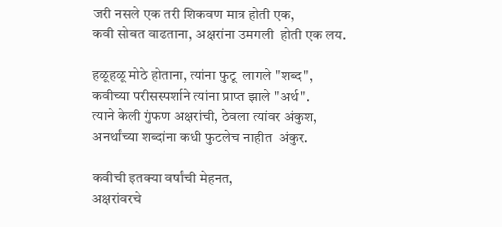जरी नसले एक तरी शिकवण मात्र होती एक,
कवी सोबत वाढताना, अक्षरांना उमगली  होती एक लय.

हळूहळू मोठे होताना, त्यांना फुटू  लागले "शब्द",
कवीच्या परीसस्पर्शाने त्यांना प्राप्त झाले "अर्थ".
त्याने केली गुंफण अक्षरांची, ठेवला त्यांवर अंकुश,
अनर्थांच्या शब्दांना कधी फुटलेच नाहीत  अंकुर.

कवीची इतक्या वर्षांची मेहनत,
अक्षरांवरचे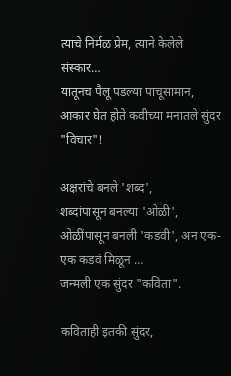त्याचे निर्मळ प्रेम, त्याने केलेले संस्कार…
यातूनच पैलू पडल्या पाचूसामान,
आकार घेत होते कवीच्या मनातले सुंदर "विचार"!

अक्षरांचे बनले 'शब्द',
शब्दांपासून बनल्या 'ओळी',
ओळींपासून बनली 'कडवी', अन एक-एक कडवं मिळून …
जन्मली एक सुंदर "कविता".

कविताही इतकी सुंदर,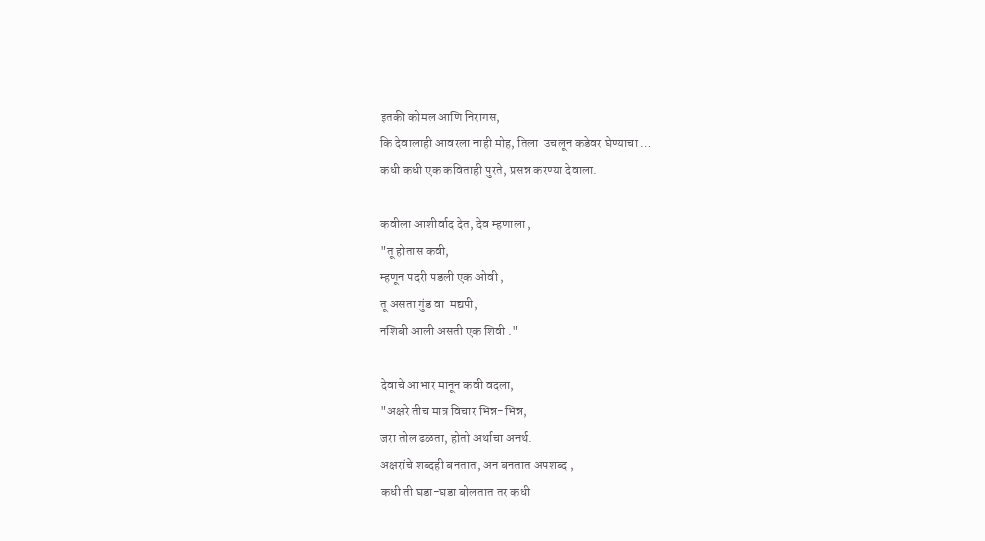इतकी कोमल आणि निरागस,
कि देवालाही आवरला नाही मोह, तिला  उचलून कडेवर घेण्याचा …
कधी कधी एक कविताही पुरते, प्रसन्न करण्या देवाला.

कवीला आशीर्वाद देत, देव म्हणाला ,
"तू होतास कवी,
म्हणून पदरी पडली एक ओवी ,
तू असता गुंड वा  मद्यपी,
नशिबी आली असती एक शिवी ."

देवाचे आभार मानून कवी वदला,
"अक्षरे तीच मात्र विचार भिन्न-भिन्न,
जरा तोल ढळता, होतो अर्थाचा अनर्थ.
अक्षरांचे शब्दही बनतात, अन बनतात अपशब्द ,
कधी ती घडा-घडा बोलतात तर कधी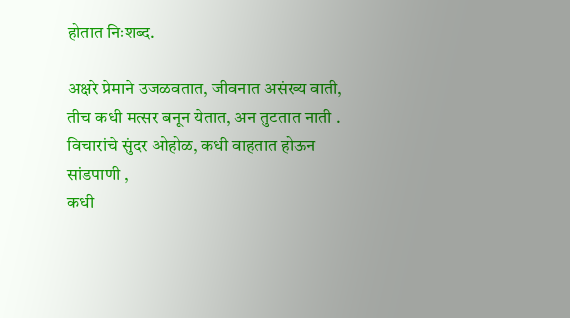होतात निःशब्द.

अक्षरे प्रेमाने उजळवतात, जीवनात असंख्य वाती,
तीच कधी मत्सर बनून येतात, अन तुटतात नाती .
विचारांचे सुंदर ओहोळ, कधी वाहतात होऊन सांडपाणी ,
कधी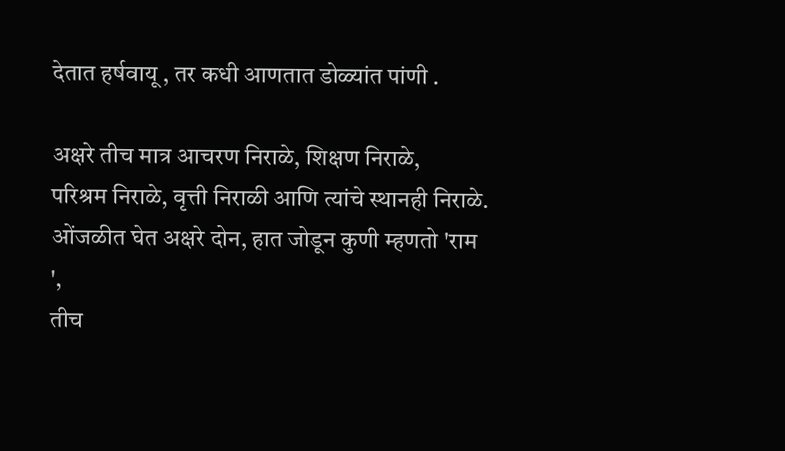देतात हर्षवायू , तर कधी आणतात डोळ्यांत पांणी .

अक्षरे तीच मात्र आचरण निराळे, शिक्षण निराळे,
परिश्रम निराळे, वृत्ती निराळी आणि त्यांचे स्थानही निराळे.
ओंजळीत घेत अक्षरे दोन, हात जोडून कुणी म्हणतो 'राम ',
तीच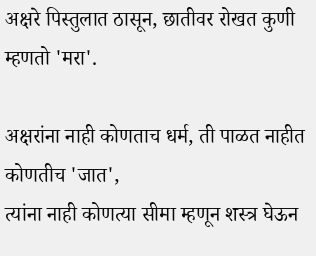अक्षरे पिस्तुलात ठासून, छातीवर रोखत कुणी म्हणतो 'मरा'.

अक्षरांना नाही कोणताच धर्म, ती पाळत नाहीत कोणतीच 'जात',
त्यांना नाही कोणत्या सीमा म्हणून शस्त्र घेऊन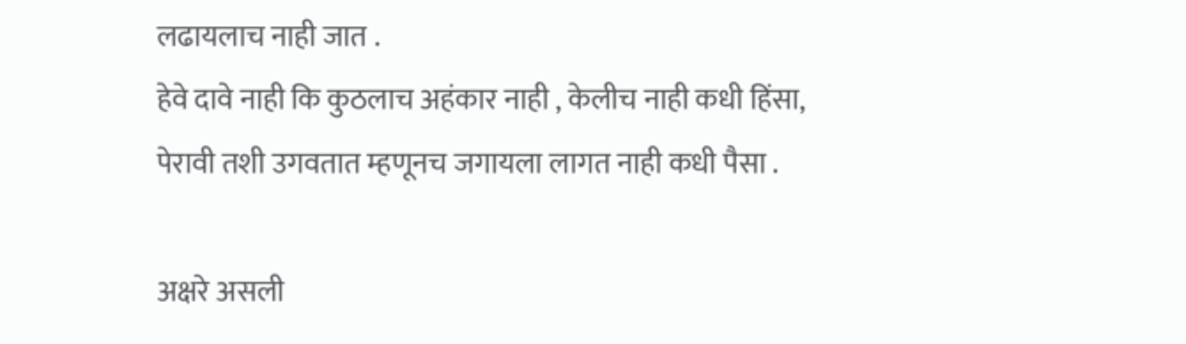लढायलाच नाही जात .
हेवे दावे नाही कि कुठलाच अहंकार नाही , केलीच नाही कधी हिंसा,
पेरावी तशी उगवतात म्हणूनच जगायला लागत नाही कधी पैसा .

अक्षरे असली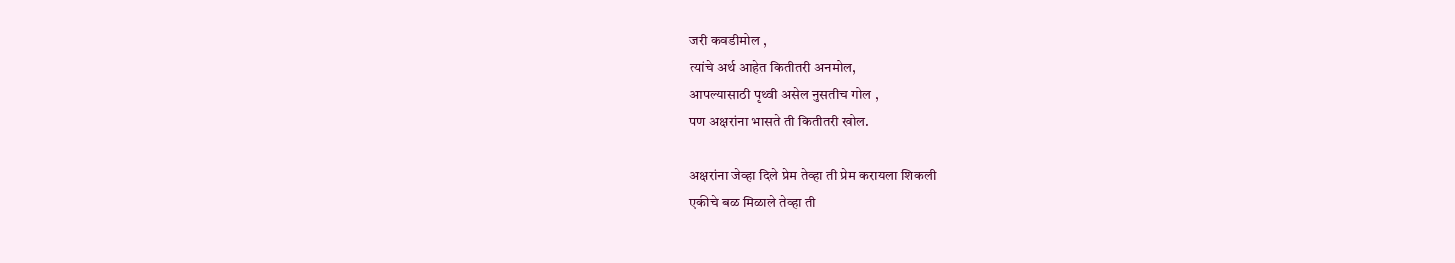जरी कवडीमोल ,
त्यांचे अर्थ आहेत कितीतरी अनमोल,
आपल्यासाठी पृथ्वी असेल नुसतीच गोल ,
पण अक्षरांना भासते ती कितीतरी खोल.

अक्षरांना जेव्हा दिले प्रेम तेव्हा ती प्रेम करायला शिकली
एकीचे बळ मिळाले तेव्हा ती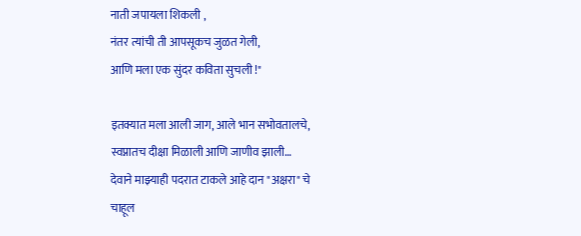नाती जपायला शिकली ,
नंतर त्यांची ती आपसूकच जुळत गेली,
आणि मला एक सुंदर कविता सुचली !"

इतक्यात मला आली जाग, आले भान सभोवतालचे,
स्वप्नातच दीक्षा मिळाली आणि जाणीव झाली…
देवाने माझ्याही पदरात टाकले आहे दान "अक्षरा" चे
चाहूल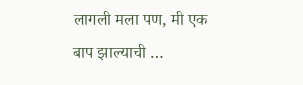लागली मला पण, मी एक बाप झाल्याची …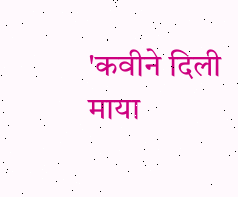'कवीने दिली माया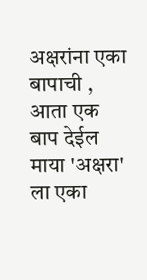अक्षरांना एका बापाची ,
आता एक बाप देईल माया 'अक्षरा' ला एका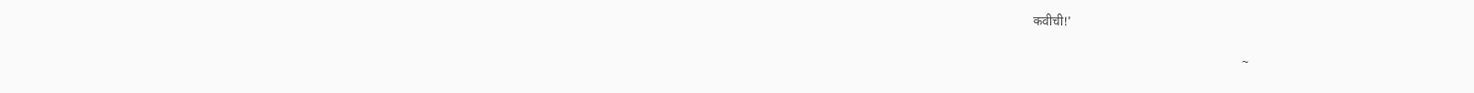कवीची!'

                                                                   ~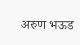अरुण भऊड